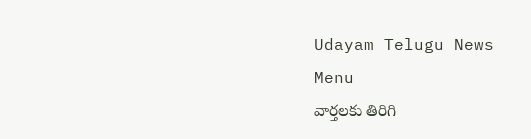Udayam Telugu News
Menu
వార్తలకు తిరిగి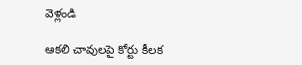వెళ్లండి

ఆకలి చావులపై కోర్టు కీలక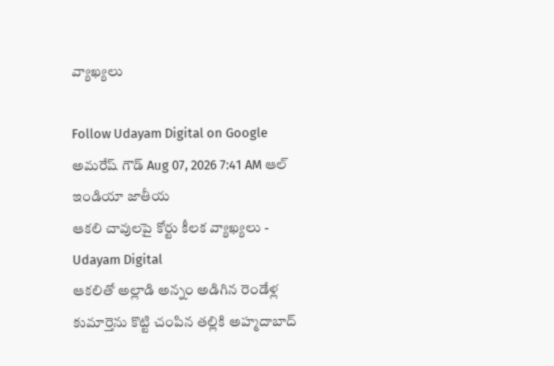వ్యాఖ్యలు

Follow Udayam Digital on Google
అమరేష్ గౌడ్ Aug 07, 2026 7:41 AM ఆల్ ఇండియా జాతీయ
ఆకలి చావులపై కోర్టు కీలక వ్యాఖ్యలు - Udayam Digital
ఆకలితో అల్లాడి అన్నం అడిగిన రెండేళ్ల కుమార్తెను కొట్టి చంపిన తల్లికి అహ్మదాబాద్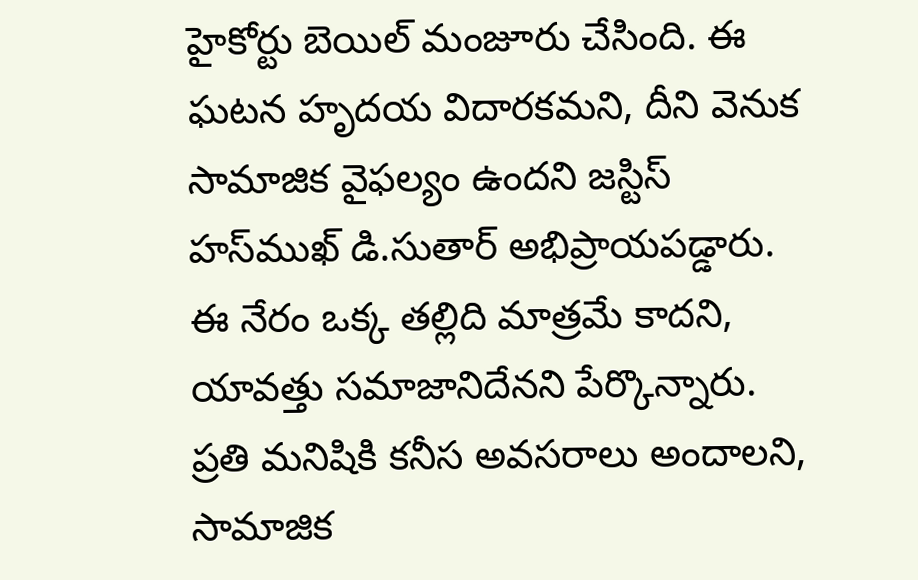హైకోర్టు బెయిల్ మంజూరు చేసింది. ఈ ఘటన హృదయ విదారకమని, దీని వెనుక సామాజిక వైఫల్యం ఉందని జస్టిస్‌ హస్‌ముఖ్‌ డి.సుతార్‌ అభిప్రాయపడ్డారు. ఈ నేరం ఒక్క తల్లిది మాత్రమే కాదని, యావత్తు సమాజానిదేనని పేర్కొన్నారు. ప్రతి మనిషికి కనీస అవసరాలు అందాలని, సామాజిక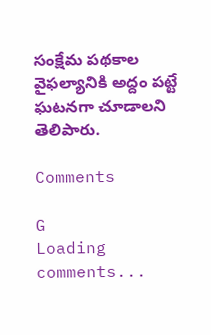సంక్షేమ పథకాల వైఫల్యానికి అద్దం పట్టే ఘటనగా చూడాలని తెలిపారు.

Comments

G
Loading comments...